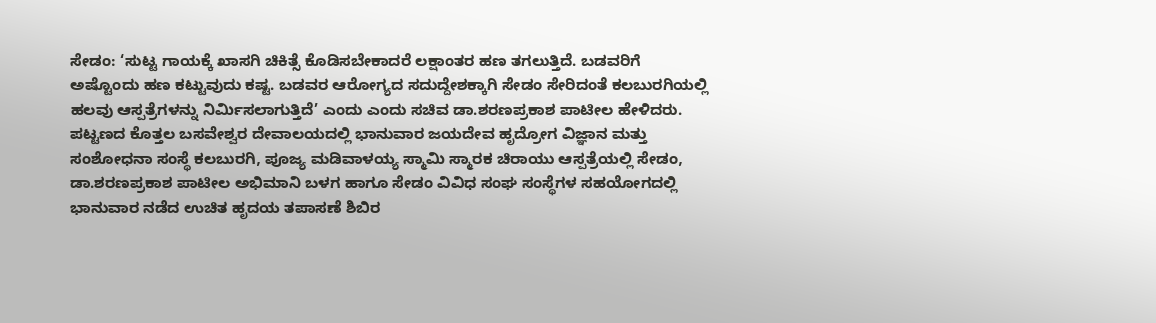ಸೇಡಂ: ‘ಸುಟ್ಟ ಗಾಯಕ್ಕೆ ಖಾಸಗಿ ಚಿಕಿತ್ಸೆ ಕೊಡಿಸಬೇಕಾದರೆ ಲಕ್ಷಾಂತರ ಹಣ ತಗಲುತ್ತಿದೆ. ಬಡವರಿಗೆ ಅಷ್ಟೊಂದು ಹಣ ಕಟ್ಟುವುದು ಕಷ್ಟ. ಬಡವರ ಆರೋಗ್ಯದ ಸದುದ್ದೇಶಕ್ಕಾಗಿ ಸೇಡಂ ಸೇರಿದಂತೆ ಕಲಬುರಗಿಯಲ್ಲಿ ಹಲವು ಆಸ್ಪತ್ರೆಗಳನ್ನು ನಿರ್ಮಿಸಲಾಗುತ್ತಿದೆ’ ಎಂದು ಎಂದು ಸಚಿವ ಡಾ.ಶರಣಪ್ರಕಾಶ ಪಾಟೀಲ ಹೇಳಿದರು.
ಪಟ್ಟಣದ ಕೊತ್ತಲ ಬಸವೇಶ್ವರ ದೇವಾಲಯದಲ್ಲಿ ಭಾನುವಾರ ಜಯದೇವ ಹೃದ್ರೋಗ ವಿಜ್ಞಾನ ಮತ್ತು ಸಂಶೋಧನಾ ಸಂಸ್ಥೆ ಕಲಬುರಗಿ, ಪೂಜ್ಯ ಮಡಿವಾಳಯ್ಯ ಸ್ಮಾಮಿ ಸ್ಮಾರಕ ಚಿರಾಯು ಆಸ್ಪತ್ರೆಯಲ್ಲಿ ಸೇಡಂ, ಡಾ.ಶರಣಪ್ರಕಾಶ ಪಾಟೀಲ ಅಭಿಮಾನಿ ಬಳಗ ಹಾಗೂ ಸೇಡಂ ವಿವಿಧ ಸಂಘ ಸಂಸ್ಥೆಗಳ ಸಹಯೋಗದಲ್ಲಿ ಭಾನುವಾರ ನಡೆದ ಉಚಿತ ಹೃದಯ ತಪಾಸಣೆ ಶಿಬಿರ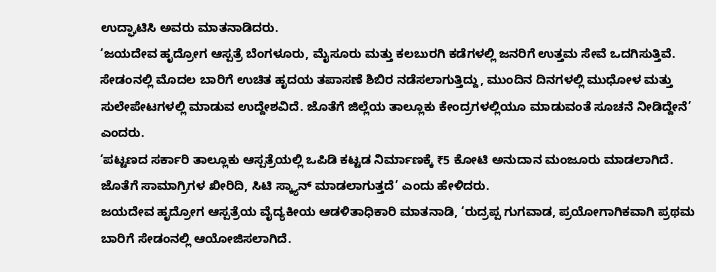ಉದ್ಘಾಟಿಸಿ ಅವರು ಮಾತನಾಡಿದರು.
‘ಜಯದೇವ ಹೃದ್ರೋಗ ಆಸ್ಪತ್ರೆ ಬೆಂಗಳೂರು, ಮೈಸೂರು ಮತ್ತು ಕಲಬುರಗಿ ಕಡೆಗಳಲ್ಲಿ ಜನರಿಗೆ ಉತ್ತಮ ಸೇವೆ ಒದಗಿಸುತ್ತಿವೆ. ಸೇಡಂನಲ್ಲಿ ಮೊದಲ ಬಾರಿಗೆ ಉಚಿತ ಹೃದಯ ತಪಾಸಣೆ ಶಿಬಿರ ನಡೆಸಲಾಗುತ್ತಿದ್ದು, ಮುಂದಿನ ದಿನಗಳಲ್ಲಿ ಮುಧೋಳ ಮತ್ತು ಸುಲೇಪೇಟಗಳಲ್ಲಿ ಮಾಡುವ ಉದ್ದೇಶವಿದೆ. ಜೊತೆಗೆ ಜಿಲ್ಲೆಯ ತಾಲ್ಲೂಕು ಕೇಂದ್ರಗಳಲ್ಲಿಯೂ ಮಾಡುವಂತೆ ಸೂಚನೆ ನೀಡಿದ್ದೇನೆ’ ಎಂದರು.
‘ಪಟ್ಟಣದ ಸರ್ಕಾರಿ ತಾಲ್ಲೂಕು ಆಸ್ಪತ್ರೆಯಲ್ಲಿ ಒಪಿಡಿ ಕಟ್ಟಡ ನಿರ್ಮಾಣಕ್ಕೆ ₹5 ಕೋಟಿ ಅನುದಾನ ಮಂಜೂರು ಮಾಡಲಾಗಿದೆ. ಜೊತೆಗೆ ಸಾಮಾಗ್ರಿಗಳ ಖೀರಿದಿ, ಸಿಟಿ ಸ್ಕ್ಯಾನ್ ಮಾಡಲಾಗುತ್ತದೆ’ ಎಂದು ಹೇಳಿದರು.
ಜಯದೇವ ಹೃದ್ರೋಗ ಆಸ್ಪತ್ರೆಯ ವೈದ್ಯಕೀಯ ಆಡಳಿತಾಧಿಕಾರಿ ಮಾತನಾಡಿ, ‘ರುದ್ರಪ್ಪ ಗುಗವಾಡ, ಪ್ರಯೋಗಾಗಿಕವಾಗಿ ಪ್ರಥಮ ಬಾರಿಗೆ ಸೇಡಂನಲ್ಲಿ ಆಯೋಜಿಸಲಾಗಿದೆ.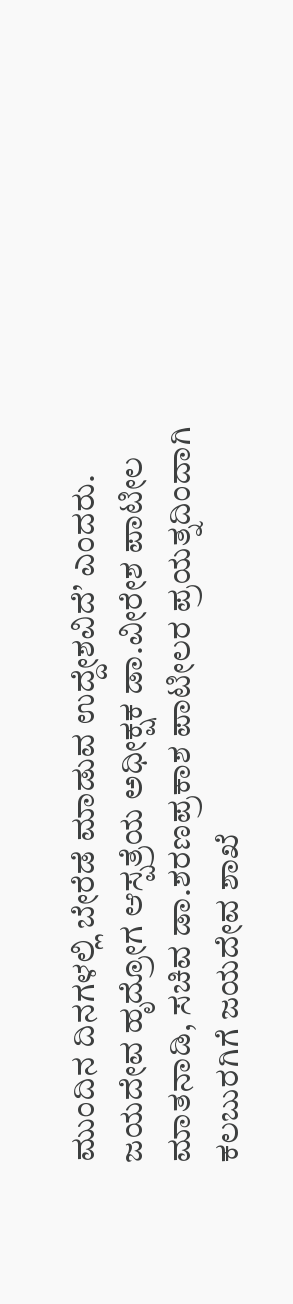ಮುಂದಿನ ದಿನಗಳಲ್ಲಿ ಬೇರೆಡೆ ಮಾಡುವ ಉದ್ದೇಶವಿದೆ’ ಎಂದರು.
ಜಯದೇವ ಹೃದ್ರೋಗ ಆಸ್ಪತ್ರೆಯ ಅಧೀಕ್ಷಕ ಡಾ.ವೀರೇಶ ಪಾಟೀಲ ಮಾತನಾಡಿ, ಸಚಿವ ಡಾ.ಶರಣಪ್ರಕಾಶ ಪಾಟೀಲರ ಪ್ರಯತ್ನದಿಂದಾಗಿ ಕಲಬುರಗಿಗೆ ಜಯದೇವ ಶಾಖೆ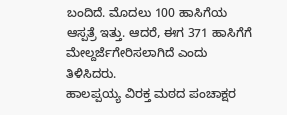ಬಂದಿದೆ. ಮೊದಲು 100 ಹಾಸಿಗೆಯ ಆಸ್ಪತ್ರೆ ಇತ್ತು. ಆದರೆ, ಈಗ 371 ಹಾಸಿಗೆಗೆ ಮೇಲ್ದರ್ಜೆಗೇರಿಸಲಾಗಿದೆ ಎಂದು ತಿಳಿಸಿದರು.
ಹಾಲಪ್ಪಯ್ಯ ವಿರಕ್ತ ಮಠದ ಪಂಚಾಕ್ಷರ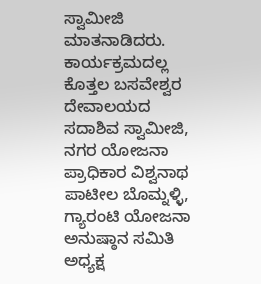ಸ್ವಾಮೀಜಿ ಮಾತನಾಡಿದರು. ಕಾರ್ಯಕ್ರಮದಲ್ಲ ಕೊತ್ತಲ ಬಸವೇಶ್ವರ ದೇವಾಲಯದ ಸದಾಶಿವ ಸ್ವಾಮೀಜಿ, ನಗರ ಯೋಜನಾ ಪ್ರಾಧಿಕಾರ ವಿಶ್ವನಾಥ ಪಾಟೀಲ ಬೊಮ್ನಳ್ಳಿ, ಗ್ಯಾರಂಟಿ ಯೋಜನಾ ಅನುಷ್ಠಾನ ಸಮಿತಿ ಅಧ್ಯಕ್ಷ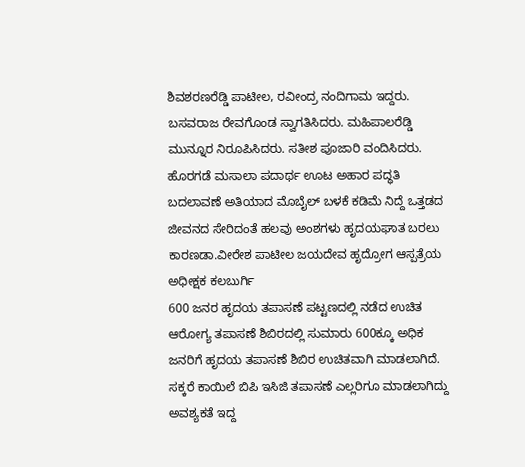ಶಿವಶರಣರೆಡ್ಡಿ ಪಾಟೀಲ, ರವೀಂದ್ರ ನಂದಿಗಾಮ ಇದ್ದರು. ಬಸವರಾಜ ರೇವಗೊಂಡ ಸ್ವಾಗತಿಸಿದರು. ಮಹಿಪಾಲರೆಡ್ಡಿ ಮುನ್ನೂರ ನಿರೂಪಿಸಿದರು. ಸತೀಶ ಪೂಜಾರಿ ವಂದಿಸಿದರು.
ಹೊರಗಡೆ ಮಸಾಲಾ ಪದಾರ್ಥ ಊಟ ಅಹಾರ ಪದ್ಧತಿ ಬದಲಾವಣೆ ಅತಿಯಾದ ಮೊಬೈಲ್ ಬಳಕೆ ಕಡಿಮೆ ನಿದ್ದೆ ಒತ್ತಡದ ಜೀವನದ ಸೇರಿದಂತೆ ಹಲವು ಅಂಶಗಳು ಹೃದಯಘಾತ ಬರಲು ಕಾರಣಡಾ.ವೀರೇಶ ಪಾಟೀಲ ಜಯದೇವ ಹೃದ್ರೋಗ ಆಸ್ಪತ್ರೆಯ ಅಧೀಕ್ಷಕ ಕಲಬುರ್ಗಿ
600 ಜನರ ಹೃದಯ ತಪಾಸಣೆ ಪಟ್ಟಣದಲ್ಲಿ ನಡೆದ ಉಚಿತ ಆರೋಗ್ಯ ತಪಾಸಣೆ ಶಿಬಿರದಲ್ಲಿ ಸುಮಾರು 600ಕ್ಕೂ ಅಧಿಕ ಜನರಿಗೆ ಹೃದಯ ತಪಾಸಣೆ ಶಿಬಿರ ಉಚಿತವಾಗಿ ಮಾಡಲಾಗಿದೆ. ಸಕ್ಕರೆ ಕಾಯಿಲೆ ಬಿಪಿ ಇಸಿಜಿ ತಪಾಸಣೆ ಎಲ್ಲರಿಗೂ ಮಾಡಲಾಗಿದ್ದು ಅವಶ್ಯಕತೆ ಇದ್ದ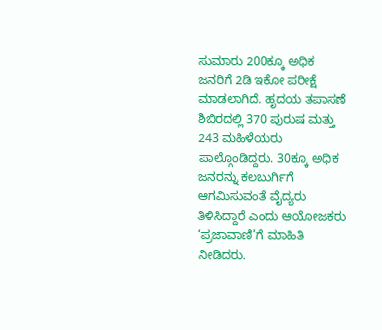ಸುಮಾರು 200ಕ್ಕೂ ಅಧಿಕ ಜನರಿಗೆ 2ಡಿ ಇಕೋ ಪರೀಕ್ಷೆ ಮಾಡಲಾಗಿದೆ. ಹೃದಯ ತಪಾಸಣೆ ಶಿಬಿರದಲ್ಲಿ 370 ಪುರುಷ ಮತ್ತು 243 ಮಹಿಳೆಯರು ಪಾಲ್ಗೊಂಡಿದ್ದರು. 30ಕ್ಕೂ ಅಧಿಕ ಜನರನ್ನು ಕಲಬುರ್ಗಿಗೆ ಆಗಮಿಸುವಂತೆ ವೈದ್ಯರು ತಿಳಿಸಿದ್ದಾರೆ ಎಂದು ಆಯೋಜಕರು ‘ಪ್ರಜಾವಾಣಿ’ಗೆ ಮಾಹಿತಿ ನೀಡಿದರು.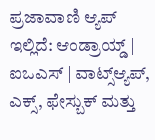ಪ್ರಜಾವಾಣಿ ಆ್ಯಪ್ ಇಲ್ಲಿದೆ: ಆಂಡ್ರಾಯ್ಡ್ | ಐಒಎಸ್ | ವಾಟ್ಸ್ಆ್ಯಪ್, ಎಕ್ಸ್, ಫೇಸ್ಬುಕ್ ಮತ್ತು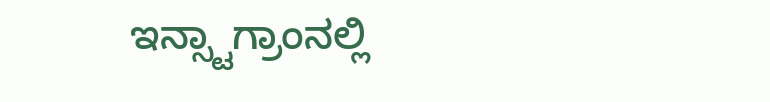ಇನ್ಸ್ಟಾಗ್ರಾಂನಲ್ಲಿ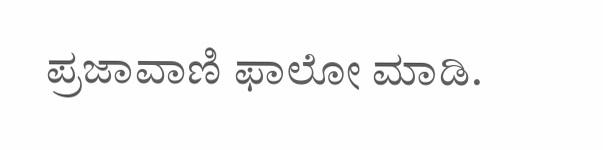ಪ್ರಜಾವಾಣಿ ಫಾಲೋ ಮಾಡಿ.